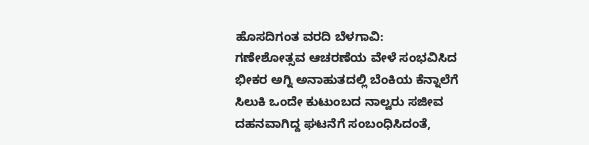ಹೊಸದಿಗಂತ ವರದಿ ಬೆಳಗಾವಿ:
ಗಣೇಶೋತ್ಸವ ಆಚರಣೆಯ ವೇಳೆ ಸಂಭವಿಸಿದ ಭೀಕರ ಅಗ್ನಿ ಅನಾಹುತದಲ್ಲಿ ಬೆಂಕಿಯ ಕೆನ್ನಾಲೆಗೆ ಸಿಲುಕಿ ಒಂದೇ ಕುಟುಂಬದ ನಾಲ್ವರು ಸಜೀವ ದಹನವಾಗಿದ್ದ ಘಟನೆಗೆ ಸಂಬಂಧಿಸಿದಂತೆ,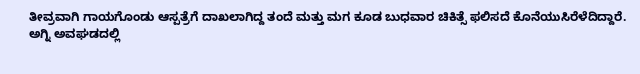ತೀವ್ರವಾಗಿ ಗಾಯಗೊಂಡು ಆಸ್ಪತ್ರೆಗೆ ದಾಖಲಾಗಿದ್ದ ತಂದೆ ಮತ್ತು ಮಗ ಕೂಡ ಬುಧವಾರ ಚಿಕಿತ್ಸೆ ಫಲಿಸದೆ ಕೊನೆಯುಸಿರೆಳೆದಿದ್ದಾರೆ.
ಅಗ್ನಿ ಅವಘಡದಲ್ಲಿ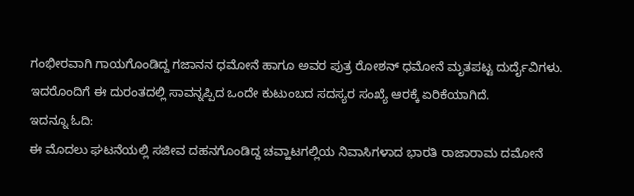ಗಂಭೀರವಾಗಿ ಗಾಯಗೊಂಡಿದ್ದ ಗಜಾನನ ಧಮೋನೆ ಹಾಗೂ ಅವರ ಪುತ್ರ ರೋಶನ್ ಧಮೋನೆ ಮೃತಪಟ್ಟ ದುರ್ದೈವಿಗಳು. ಇದರೊಂದಿಗೆ ಈ ದುರಂತದಲ್ಲಿ ಸಾವನ್ನಪ್ಪಿದ ಒಂದೇ ಕುಟುಂಬದ ಸದಸ್ಯರ ಸಂಖ್ಯೆ ಆರಕ್ಕೆ ಏರಿಕೆಯಾಗಿದೆ.
ಇದನ್ನೂ ಓದಿ:
ಈ ಮೊದಲು ಘಟನೆಯಲ್ಲಿ ಸಜೀವ ದಹನಗೊಂಡಿದ್ದ ಚವ್ಹಾಟಗಲ್ಲಿಯ ನಿವಾಸಿಗಳಾದ ಭಾರತಿ ರಾಜಾರಾಮ ದಮೋನೆ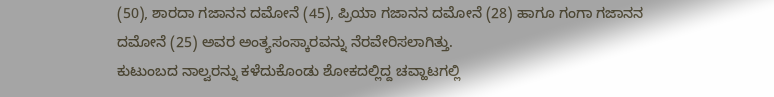(50), ಶಾರದಾ ಗಜಾನನ ದಮೋನೆ (45), ಪ್ರಿಯಾ ಗಜಾನನ ದಮೋನೆ (28) ಹಾಗೂ ಗಂಗಾ ಗಜಾನನ ದಮೋನೆ (25) ಅವರ ಅಂತ್ಯಸಂಸ್ಕಾರವನ್ನು ನೆರವೇರಿಸಲಾಗಿತ್ತು.
ಕುಟುಂಬದ ನಾಲ್ವರನ್ನು ಕಳೆದುಕೊಂಡು ಶೋಕದಲ್ಲಿದ್ದ ಚವ್ಹಾಟಗಲ್ಲಿ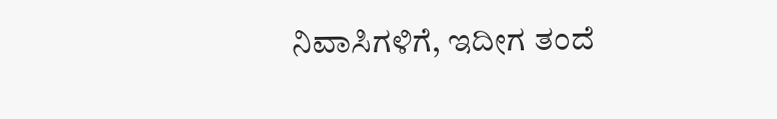ನಿವಾಸಿಗಳಿಗೆ, ಇದೀಗ ತಂದೆ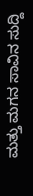ಮತ್ತು ಮಗನ ಸಾವಿನ ಸುದ್ದಿ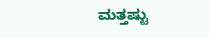ಮತ್ತಷ್ಟು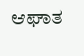ಆಘಾತ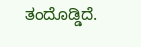ತಂದೊಡ್ಡಿದೆ.